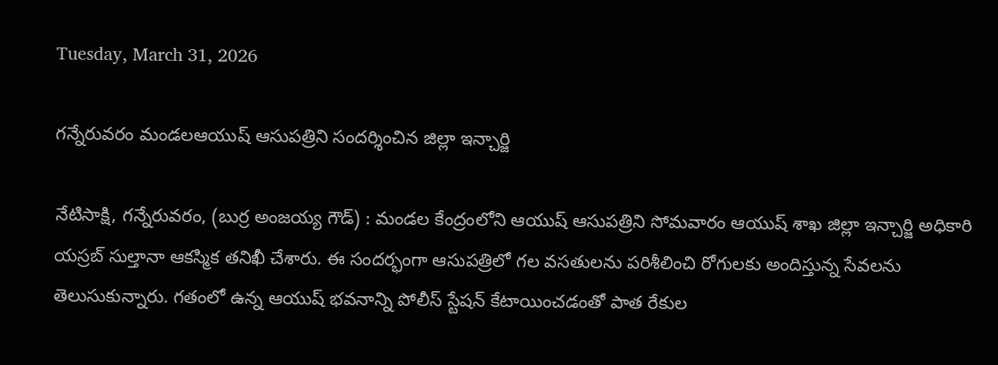Tuesday, March 31, 2026

గన్నేరువరం మండలఆయుష్ ఆసుపత్రిని సందర్శించిన జిల్లా ఇన్చార్జి

నేటిసాక్షి, గన్నేరువరం, (బుర్ర అంజయ్య గౌడ్) : మండల కేంద్రంలోని ఆయుష్ ఆసుపత్రిని సోమవారం ఆయుష్ శాఖ జిల్లా ఇన్చార్జి అధికారి యస్రబ్ సుల్తానా ఆకస్మిక తనిఖీ చేశారు. ఈ సందర్భంగా ఆసుపత్రిలో గల వసతులను పరిశీలించి రోగులకు అందిస్తున్న సేవలను తెలుసుకున్నారు. గతంలో ఉన్న ఆయుష్ భవనాన్ని పోలీస్ స్టేషన్ కేటాయించడంతో పాత రేకుల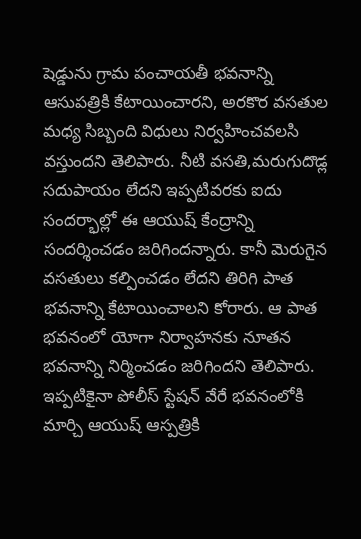షెడ్డును గ్రామ పంచాయతీ భవనాన్ని ఆసుపత్రికి కేటాయించారని, అరకొర వసతుల మధ్య సిబ్బంది విధులు నిర్వహించవలసి వస్తుందని తెలిపారు. నీటి వసతి,మరుగుదొడ్ల సదుపాయం లేదని ఇప్పటివరకు ఐదు సందర్భాల్లో ఈ ఆయుష్ కేంద్రాన్ని సందర్శించడం జరిగిందన్నారు. కానీ మెరుగైన వసతులు కల్పించడం లేదని తిరిగి పాత భవనాన్ని కేటాయించాలని కోరారు. ఆ పాత భవనంలో యోగా నిర్వాహనకు నూతన భవనాన్ని నిర్మించడం జరిగిందని తెలిపారు. ఇప్పటికైనా పోలీస్ స్టేషన్ వేరే భవనంలోకి మార్చి ఆయుష్ ఆస్పత్రికి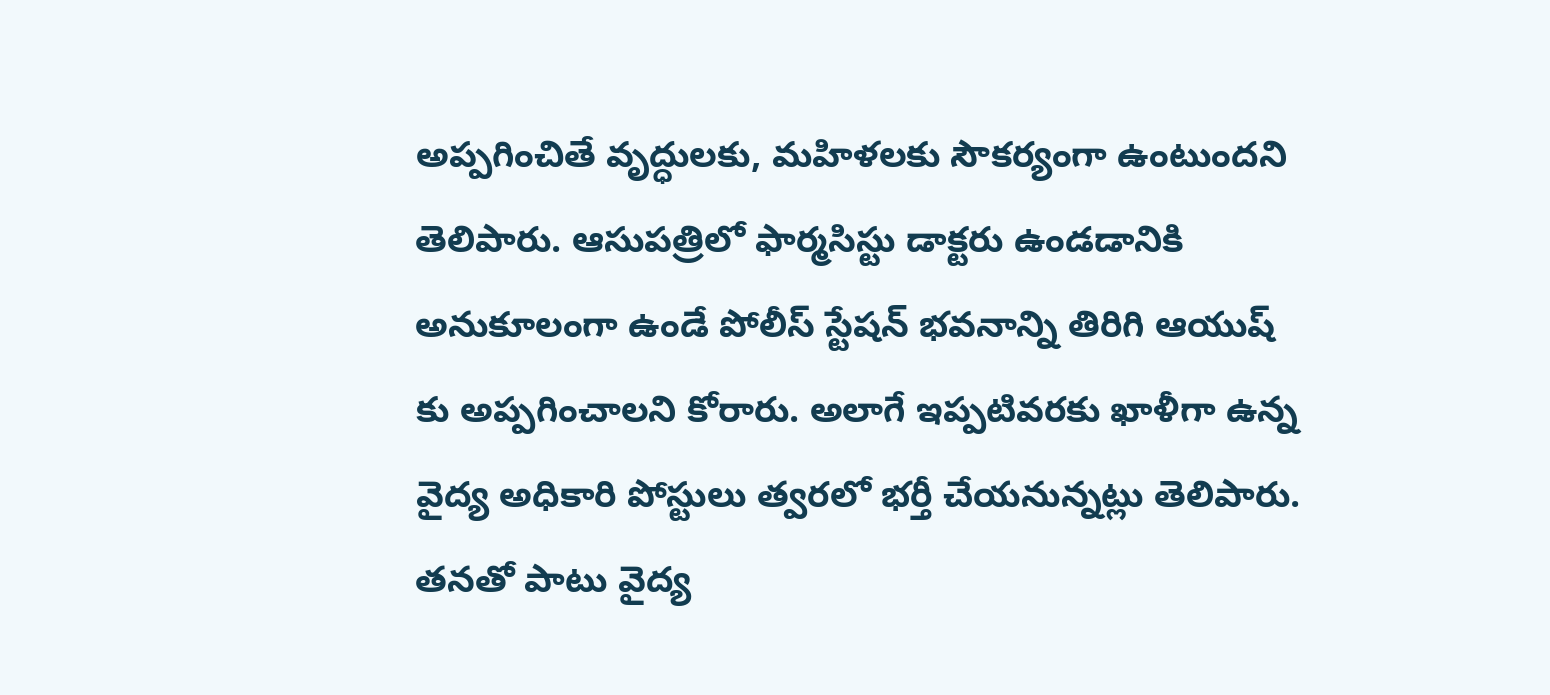అప్పగించితే వృద్ధులకు, మహిళలకు సౌకర్యంగా ఉంటుందని తెలిపారు. ఆసుపత్రిలో ఫార్మసిస్టు డాక్టరు ఉండడానికి అనుకూలంగా ఉండే పోలీస్ స్టేషన్ భవనాన్ని తిరిగి ఆయుష్ కు అప్పగించాలని కోరారు. అలాగే ఇప్పటివరకు ఖాళీగా ఉన్న వైద్య అధికారి పోస్టులు త్వరలో భర్తీ చేయనున్నట్లు తెలిపారు. తనతో పాటు వైద్య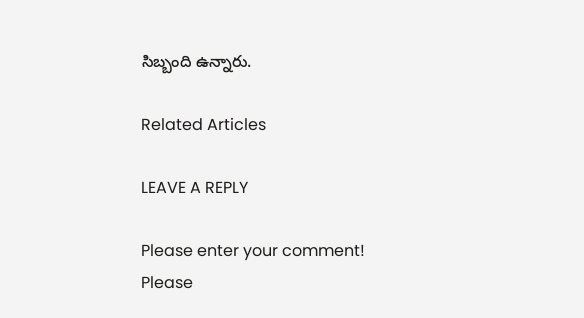సిబ్బంది ఉన్నారు.

Related Articles

LEAVE A REPLY

Please enter your comment!
Please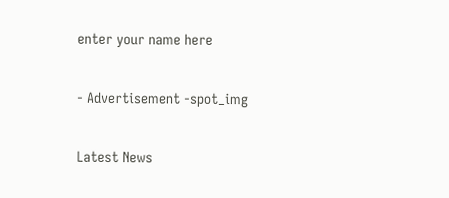enter your name here

- Advertisement -spot_img

Latest News